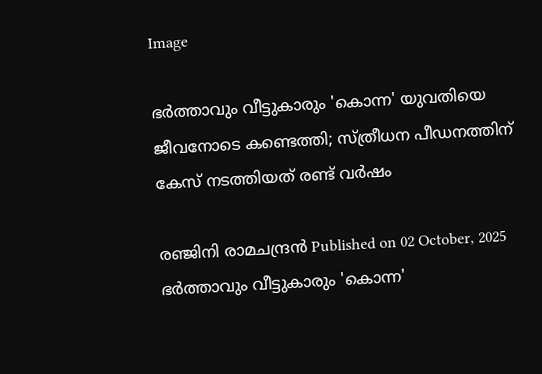Image

ഭര്‍ത്താവും വീട്ടുകാരും 'കൊന്ന' യുവതിയെ ജീവനോടെ കണ്ടെത്തി; സ്ത്രീധന പീഡനത്തിന് കേസ് നടത്തിയത് രണ്ട് വര്‍ഷം

രഞ്ജിനി രാമചന്ദ്രൻ Published on 02 October, 2025
ഭര്‍ത്താവും വീട്ടുകാരും 'കൊന്ന'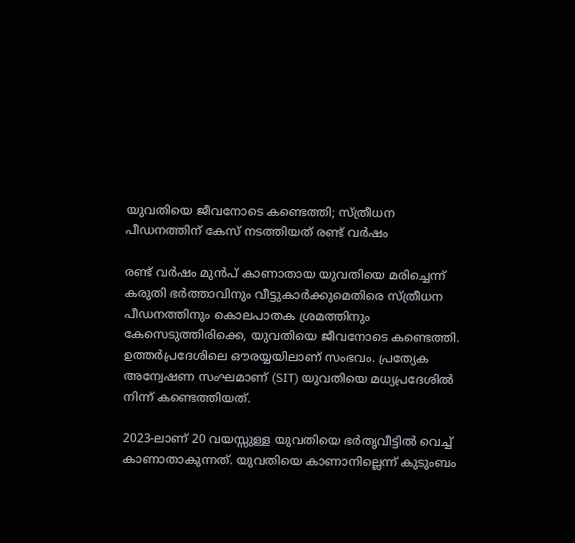യുവതിയെ ജീവനോടെ കണ്ടെത്തി; സ്ത്രീധന പീഡനത്തിന് കേസ് നടത്തിയത് രണ്ട് വര്‍ഷം

രണ്ട് വർഷം മുൻപ് കാണാതായ യുവതിയെ മരിച്ചെന്ന് കരുതി ഭർത്താവിനും വീട്ടുകാർക്കുമെതിരെ സ്ത്രീധന പീഡനത്തിനും കൊലപാതക ശ്രമത്തിനും കേസെടുത്തിരിക്കെ, യുവതിയെ ജീവനോടെ കണ്ടെത്തി. ഉത്തർപ്രദേശിലെ ഔരയ്യയിലാണ് സംഭവം. പ്രത്യേക അന്വേഷണ സംഘമാണ് (SIT) യുവതിയെ മധ്യപ്രദേശിൽ നിന്ന് കണ്ടെത്തിയത്.

2023-ലാണ് 20 വയസ്സുള്ള യുവതിയെ ഭർതൃവീട്ടിൽ വെച്ച് കാണാതാകുന്നത്. യുവതിയെ കാണാനില്ലെന്ന് കുടുംബം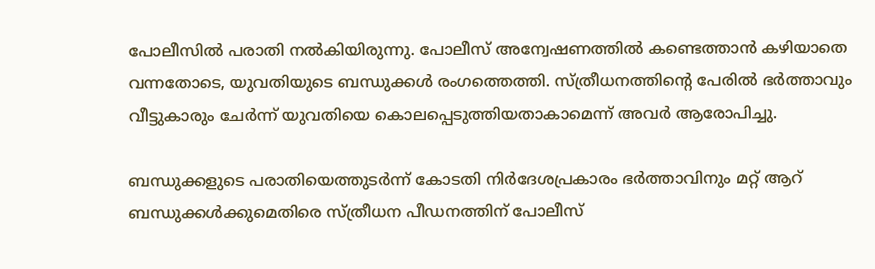പോലീസിൽ പരാതി നൽകിയിരുന്നു. പോലീസ് അന്വേഷണത്തിൽ കണ്ടെത്താൻ കഴിയാതെ വന്നതോടെ, യുവതിയുടെ ബന്ധുക്കൾ രംഗത്തെത്തി. സ്ത്രീധനത്തിൻ്റെ പേരിൽ ഭർത്താവും വീട്ടുകാരും ചേർന്ന് യുവതിയെ കൊലപ്പെടുത്തിയതാകാമെന്ന് അവർ ആരോപിച്ചു.

ബന്ധുക്കളുടെ പരാതിയെത്തുടർന്ന് കോടതി നിർദേശപ്രകാരം ഭർത്താവിനും മറ്റ് ആറ് ബന്ധുക്കൾക്കുമെതിരെ സ്ത്രീധന പീഡനത്തിന് പോലീസ്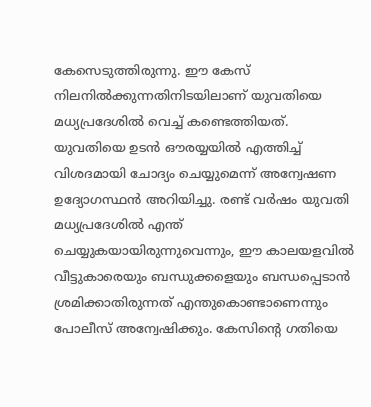കേസെടുത്തിരുന്നു. ഈ കേസ് നിലനിൽക്കുന്നതിനിടയിലാണ് യുവതിയെ മധ്യപ്രദേശിൽ വെച്ച് കണ്ടെത്തിയത്. യുവതിയെ ഉടൻ ഔരയ്യയിൽ എത്തിച്ച് വിശദമായി ചോദ്യം ചെയ്യുമെന്ന് അന്വേഷണ ഉദ്യോഗസ്ഥൻ അറിയിച്ചു. രണ്ട് വർഷം യുവതി മധ്യപ്രദേശിൽ എന്ത് ചെയ്യുകയായിരുന്നുവെന്നും, ഈ കാലയളവിൽ വീട്ടുകാരെയും ബന്ധുക്കളെയും ബന്ധപ്പെടാൻ ശ്രമിക്കാതിരുന്നത് എന്തുകൊണ്ടാണെന്നും പോലീസ് അന്വേഷിക്കും. കേസിൻ്റെ ഗതിയെ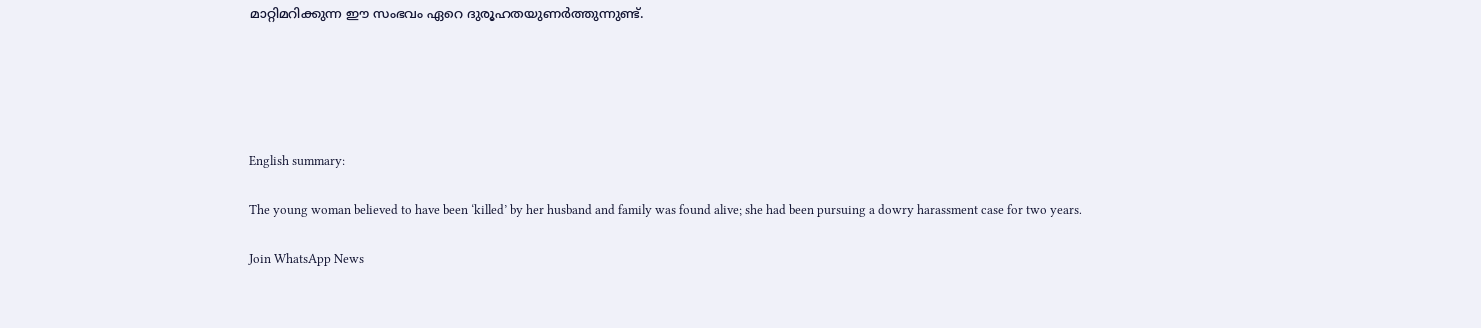മാറ്റിമറിക്കുന്ന ഈ സംഭവം ഏറെ ദുരൂഹതയുണർത്തുന്നുണ്ട്.





English summary:

The young woman believed to have been ‘killed’ by her husband and family was found alive; she had been pursuing a dowry harassment case for two years.

Join WhatsApp News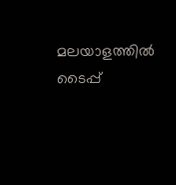മലയാളത്തില്‍ ടൈപ്പ്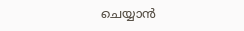ചെയ്യാന്‍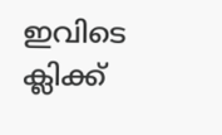ഇവിടെ ക്ലിക്ക്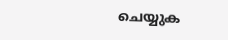ചെയ്യുക